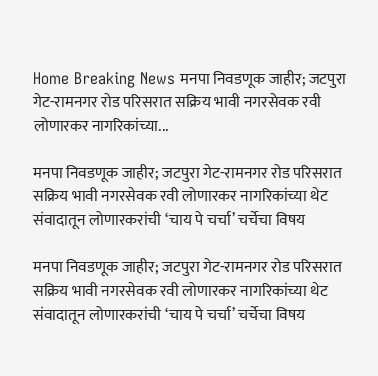Home Breaking News मनपा निवडणूक जाहीर; जटपुरा गेट-रामनगर रोड परिसरात सक्रिय भावी नगरसेवक रवी लोणारकर नागरिकांच्या...

मनपा निवडणूक जाहीर; जटपुरा गेट-रामनगर रोड परिसरात सक्रिय भावी नगरसेवक रवी लोणारकर नागरिकांच्या थेट संवादातून लोणारकरांची ‘चाय पे चर्चा’ चर्चेचा विषय

मनपा निवडणूक जाहीर; जटपुरा गेट-रामनगर रोड परिसरात सक्रिय भावी नगरसेवक रवी लोणारकर नागरिकांच्या थेट संवादातून लोणारकरांची ‘चाय पे चर्चा’ चर्चेचा विषय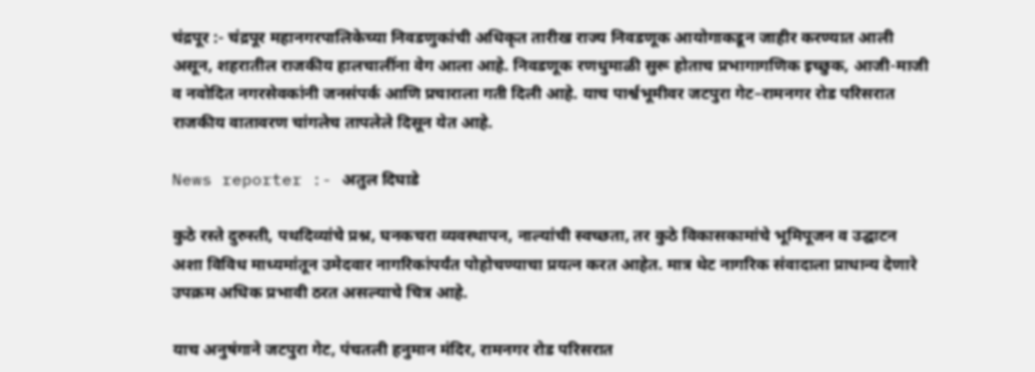चंद्रपूर :- चंद्रपूर महानगरपालिकेच्या निवडणुकांची अधिकृत तारीख राज्य निवडणूक आयोगाकडून जाहीर करण्यात आली असून, शहरातील राजकीय हालचालींना वेग आला आहे. निवडणूक रणधुमाळी सुरू होताच प्रभागागणिक इच्छुक, आजी-माजी व नवोदित नगरसेवकांनी जनसंपर्क आणि प्रचाराला गती दिली आहे. याच पार्श्वभूमीवर जटपुरा गेट–रामनगर रोड परिसरात राजकीय वातावरण चांगलेच तापलेले दिसून येत आहे.

News reporter :- अतुल दिघाडे

कुठे रस्ते दुरुस्ती, पथदिव्यांचे प्रश्न, घनकचरा व्यवस्थापन, नाल्यांची स्वच्छता, तर कुठे विकासकामांचे भूमिपूजन व उद्घाटन अशा विविध माध्यमांतून उमेदवार नागरिकांपर्यंत पोहोचण्याचा प्रयत्न करत आहेत. मात्र थेट नागरिक संवादाला प्राधान्य देणारे उपक्रम अधिक प्रभावी ठरत असल्याचे चित्र आहे.

याच अनुषंगाने जटपुरा गेट, पंचतली हनुमान मंदिर, रामनगर रोड परिसरात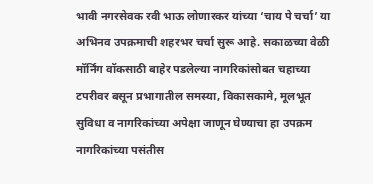भावी नगरसेवक रवी भाऊ लोणारकर यांच्या ‘चाय पे चर्चा’ या अभिनव उपक्रमाची शहरभर चर्चा सुरू आहे. सकाळच्या वेळी मॉर्निंग वॉकसाठी बाहेर पडलेल्या नागरिकांसोबत चहाच्या टपरीवर बसून प्रभागातील समस्या, विकासकामे, मूलभूत सुविधा व नागरिकांच्या अपेक्षा जाणून घेण्याचा हा उपक्रम नागरिकांच्या पसंतीस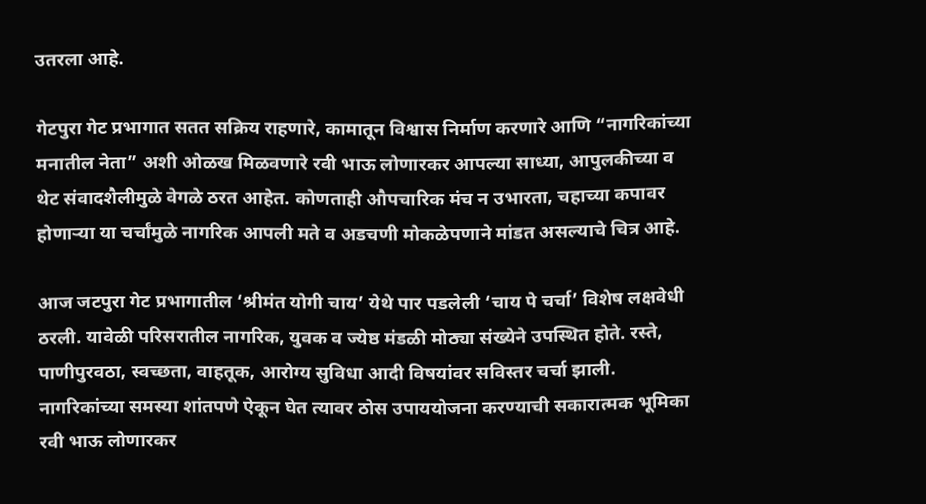उतरला आहे.

गेटपुरा गेट प्रभागात सतत सक्रिय राहणारे, कामातून विश्वास निर्माण करणारे आणि “नागरिकांच्या मनातील नेता” अशी ओळख मिळवणारे रवी भाऊ लोणारकर आपल्या साध्या, आपुलकीच्या व थेट संवादशैलीमुळे वेगळे ठरत आहेत. कोणताही औपचारिक मंच न उभारता, चहाच्या कपावर होणाऱ्या या चर्चांमुळे नागरिक आपली मते व अडचणी मोकळेपणाने मांडत असल्याचे चित्र आहे.

आज जटपुरा गेट प्रभागातील ‘श्रीमंत योगी चाय’ येथे पार पडलेली ‘चाय पे चर्चा’ विशेष लक्षवेधी ठरली. यावेळी परिसरातील नागरिक, युवक व ज्येष्ठ मंडळी मोठ्या संख्येने उपस्थित होते. रस्ते, पाणीपुरवठा, स्वच्छता, वाहतूक, आरोग्य सुविधा आदी विषयांवर सविस्तर चर्चा झाली. नागरिकांच्या समस्या शांतपणे ऐकून घेत त्यावर ठोस उपाययोजना करण्याची सकारात्मक भूमिका रवी भाऊ लोणारकर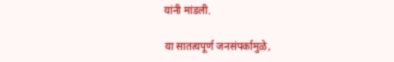यांनी मांडली.

या सातत्यपूर्ण जनसंपर्कामुळे,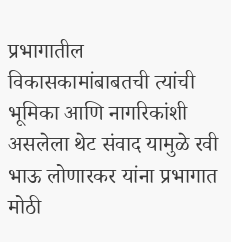प्रभागातील विकासकामांबाबतची त्यांची भूमिका आणि नागरिकांशी असलेला थेट संवाद यामुळे रवी भाऊ लोणारकर यांना प्रभागात मोठी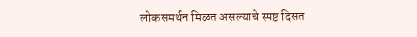लोकसमर्थन मिळत असल्याचे स्पष्ट दिसत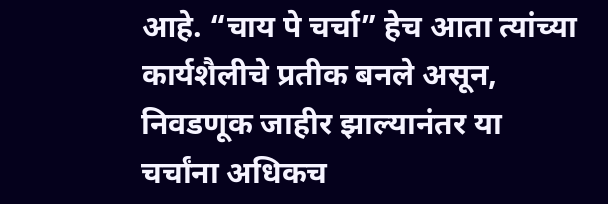आहे. “चाय पे चर्चा” हेच आता त्यांच्या कार्यशैलीचे प्रतीक बनले असून, निवडणूक जाहीर झाल्यानंतर या चर्चांना अधिकच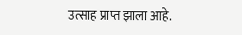उत्साह प्राप्त झाला आहे.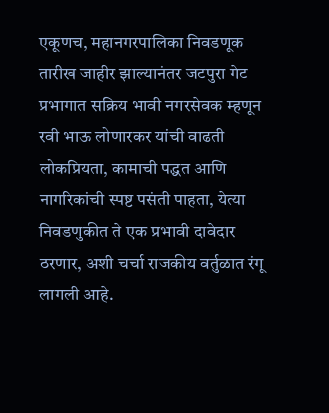एकूणच, महानगरपालिका निवडणूक तारीख जाहीर झाल्यानंतर जटपुरा गेट प्रभागात सक्रिय भावी नगरसेवक म्हणून रवी भाऊ लोणारकर यांची वाढती लोकप्रियता, कामाची पद्धत आणि नागरिकांची स्पष्ट पसंती पाहता, येत्या निवडणुकीत ते एक प्रभावी दावेदार ठरणार, अशी चर्चा राजकीय वर्तुळात रंगू लागली आहे.